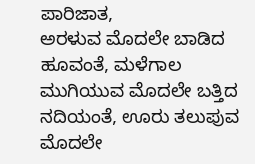ಪಾರಿಜಾತ,
ಅರಳುವ ಮೊದಲೇ ಬಾಡಿದ ಹೂವಂತೆ, ಮಳೆಗಾಲ ಮುಗಿಯುವ ಮೊದಲೇ ಬತ್ತಿದ ನದಿಯಂತೆ, ಊರು ತಲುಪುವ ಮೊದಲೇ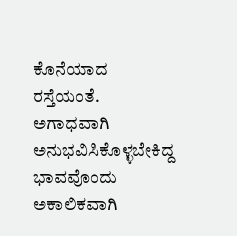ಕೊನೆಯಾದ ರಸ್ತೆಯಂತೆ. ಅಗಾಧವಾಗಿ ಅನುಭವಿಸಿಕೊಳ್ಳಬೇಕಿದ್ದ ಭಾವವೊಂದು ಅಕಾಲಿಕವಾಗಿ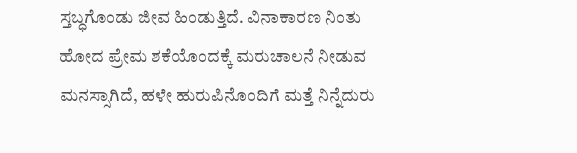ಸ್ತಬ್ಧಗೊಂಡು ಜೀವ ಹಿಂಡುತ್ತಿದೆ. ವಿನಾಕಾರಣ ನಿಂತು ಹೋದ ಪ್ರೇಮ ಶಕೆಯೊಂದಕ್ಕೆ ಮರುಚಾಲನೆ ನೀಡುವ ಮನಸ್ಸಾಗಿದೆ, ಹಳೇ ಹುರುಪಿನೊಂದಿಗೆ ಮತ್ತೆ ನಿನ್ನೆದುರು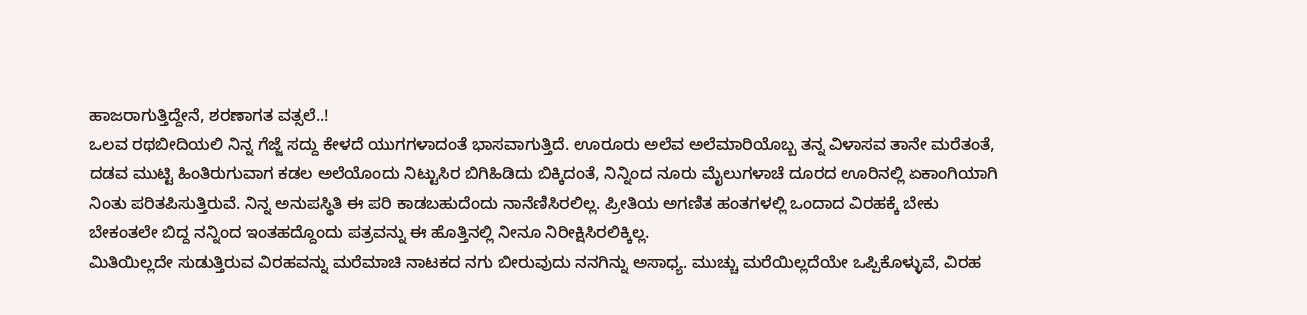ಹಾಜರಾಗುತ್ತಿದ್ದೇನೆ, ಶರಣಾಗತ ವತ್ಸಲೆ..!
ಒಲವ ರಥಬೀದಿಯಲಿ ನಿನ್ನ ಗೆಜ್ಜೆ ಸದ್ದು ಕೇಳದೆ ಯುಗಗಳಾದಂತೆ ಭಾಸವಾಗುತ್ತಿದೆ. ಊರೂರು ಅಲೆವ ಅಲೆಮಾರಿಯೊಬ್ಬ ತನ್ನ ವಿಳಾಸವ ತಾನೇ ಮರೆತಂತೆ, ದಡವ ಮುಟ್ಟಿ ಹಿಂತಿರುಗುವಾಗ ಕಡಲ ಅಲೆಯೊಂದು ನಿಟ್ಟುಸಿರ ಬಿಗಿಹಿಡಿದು ಬಿಕ್ಕಿದಂತೆ, ನಿನ್ನಿಂದ ನೂರು ಮೈಲುಗಳಾಚೆ ದೂರದ ಊರಿನಲ್ಲಿ ಏಕಾಂಗಿಯಾಗಿ ನಿಂತು ಪರಿತಪಿಸುತ್ತಿರುವೆ. ನಿನ್ನ ಅನುಪಸ್ಥಿತಿ ಈ ಪರಿ ಕಾಡಬಹುದೆಂದು ನಾನೆಣಿಸಿರಲಿಲ್ಲ. ಪ್ರೀತಿಯ ಅಗಣಿತ ಹಂತಗಳಲ್ಲಿ ಒಂದಾದ ವಿರಹಕ್ಕೆ ಬೇಕು ಬೇಕಂತಲೇ ಬಿದ್ದ ನನ್ನಿಂದ ಇಂತಹದ್ದೊಂದು ಪತ್ರವನ್ನು ಈ ಹೊತ್ತಿನಲ್ಲಿ ನೀನೂ ನಿರೀಕ್ಷಿಸಿರಲಿಕ್ಕಿಲ್ಲ.
ಮಿತಿಯಿಲ್ಲದೇ ಸುಡುತ್ತಿರುವ ವಿರಹವನ್ನು ಮರೆಮಾಚಿ ನಾಟಕದ ನಗು ಬೀರುವುದು ನನಗಿನ್ನು ಅಸಾಧ್ಯ. ಮುಚ್ಚು ಮರೆಯಿಲ್ಲದೆಯೇ ಒಪ್ಪಿಕೊಳ್ಳುವೆ, ವಿರಹ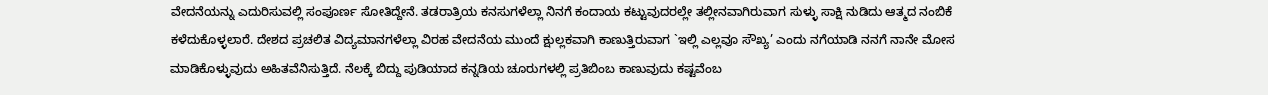ವೇದನೆಯನ್ನು ಎದುರಿಸುವಲ್ಲಿ ಸಂಪೂರ್ಣ ಸೋತಿದ್ದೇನೆ. ತಡರಾತ್ರಿಯ ಕನಸುಗಳೆಲ್ಲಾ ನಿನಗೆ ಕಂದಾಯ ಕಟ್ಟುವುದರಲ್ಲೇ ತಲ್ಲೀನವಾಗಿರುವಾಗ ಸುಳ್ಳು ಸಾಕ್ಷಿ ನುಡಿದು ಆತ್ಮದ ನಂಬಿಕೆ ಕಳೆದುಕೊಳ್ಳಲಾರೆ. ದೇಶದ ಪ್ರಚಲಿತ ವಿದ್ಯಮಾನಗಳೆಲ್ಲಾ ವಿರಹ ವೇದನೆಯ ಮುಂದೆ ಕ್ಷುಲ್ಲಕವಾಗಿ ಕಾಣುತ್ತಿರುವಾಗ `ಇಲ್ಲಿ ಎಲ್ಲವೂ ಸೌಖ್ಯ’ ಎಂದು ನಗೆಯಾಡಿ ನನಗೆ ನಾನೇ ಮೋಸ ಮಾಡಿಕೊಳ್ಳುವುದು ಅಹಿತವೆನಿಸುತ್ತಿದೆ. ನೆಲಕ್ಕೆ ಬಿದ್ದು ಪುಡಿಯಾದ ಕನ್ನಡಿಯ ಚೂರುಗಳಲ್ಲಿ ಪ್ರತಿಬಿಂಬ ಕಾಣುವುದು ಕಷ್ಟವೆಂಬ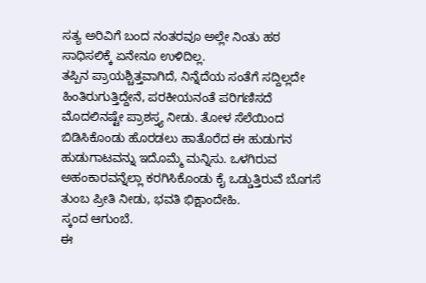ಸತ್ಯ ಅರಿವಿಗೆ ಬಂದ ನಂತರವೂ ಅಲ್ಲೇ ನಿಂತು ಹಠ ಸಾಧಿಸಲಿಕ್ಕೆ ಏನೇನೂ ಉಳಿದಿಲ್ಲ.
ತಪ್ಪಿನ ಪ್ರಾಯಶ್ಚಿತ್ತವಾಗಿದೆ, ನಿನ್ನೆದೆಯ ಸಂತೆಗೆ ಸದ್ದಿಲ್ಲದೇ ಹಿಂತಿರುಗುತ್ತಿದ್ದೇನೆ, ಪರಕೀಯನಂತೆ ಪರಿಗಣಿಸದೆ ಮೊದಲಿನಷ್ಟೇ ಪ್ರಾಶಸ್ತ್ಯ ನೀಡು. ತೋಳ ಸೆಲೆಯಿಂದ ಬಿಡಿಸಿಕೊಂಡು ಹೊರಡಲು ಹಾತೊರೆದ ಈ ಹುಡುಗನ ಹುಡುಗಾಟವನ್ನು ಇದೊಮ್ಮೆ ಮನ್ನಿಸು. ಒಳಗಿರುವ ಅಹಂಕಾರವನ್ನೆಲ್ಲಾ ಕರಗಿಸಿಕೊಂಡು ಕೈ ಒಡ್ಡುತ್ತಿರುವೆ ಬೊಗಸೆ ತುಂಬ ಪ್ರೀತಿ ನೀಡು, ಭವತಿ ಭಿಕ್ಷಾಂದೇಹಿ.
ಸ್ಕಂದ ಆಗುಂಬೆ.
ಈ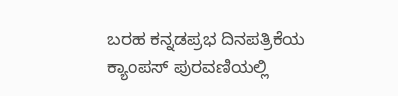ಬರಹ ಕನ್ನಡಪ್ರಭ ದಿನಪತ್ರಿಕೆಯ ಕ್ಯಾಂಪಸ್ ಪುರವಣಿಯಲ್ಲಿ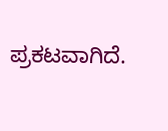ಪ್ರಕಟವಾಗಿದೆ.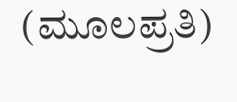(ಮೂಲಪ್ರತಿ)